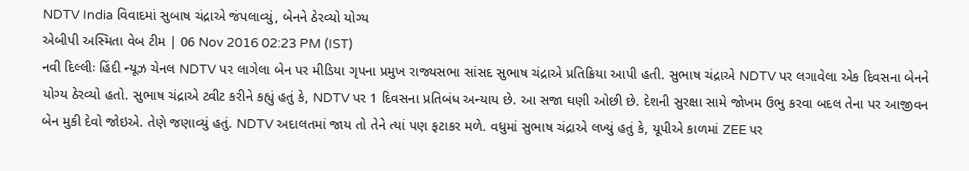NDTV India વિવાદમાં સુબાષ ચંદ્રાએ જંપલાવ્યું, બેનને ઠેરવ્યો યોગ્ય
એબીપી અસ્મિતા વેબ ટીમ | 06 Nov 2016 02:23 PM (IST)
નવી દિલ્લીઃ હિંદી ન્યૂઝ ચેનલ NDTV પર લાગેલા બેન પર મીડિયા ગૃપના પ્રમુખ રાજ્યસભા સાંસદ સુભાષ ચંદ્રાએ પ્રતિક્રિયા આપી હતી. સુભાષ ચંદ્રાએ NDTV પર લગાવેલા એક દિવસના બેનને યોગ્ય ઠેરવ્યો હતો. સુભાષ ચંદ્રાએ ટ્વીટ કરીને કહ્યું હતું કે, NDTV પર 1 દિવસના પ્રતિબંધ અન્યાય છે. આ સજા ઘણી ઓછી છે. દેશની સુરક્ષા સામે જોખમ ઉભુ કરવા બદલ તેના પર આજીવન બેન મુકી દેવો જોઇએ. તેણે જણાવ્યું હતું. NDTV અદાલતમાં જાય તો તેને ત્યાં પણ ફટાકર મળે. વધુમાં સુભાષ ચંદ્રાએ લખ્યું હતું કે, યૂપીએ કાળમાં ZEE પર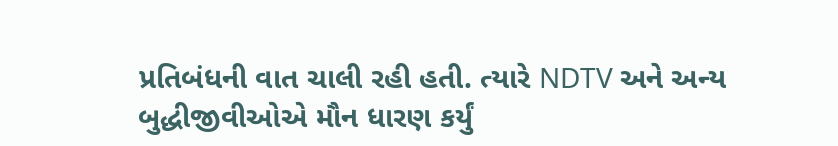પ્રતિબંધની વાત ચાલી રહી હતી. ત્યારે NDTV અને અન્ય બુદ્ધીજીવીઓએ મૌન ધારણ કર્યું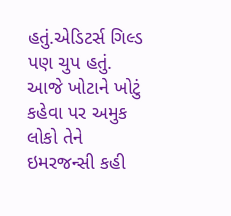હતું.એડિટર્સ ગિલ્ડ પણ ચુપ હતું. આજે ખોટાને ખોટું કહેવા પર અમુક લોકો તેને ઇમરજન્સી કહી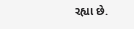રહ્યા છે.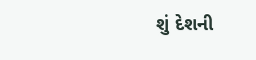શું દેશની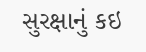સુરક્ષાનું કઇ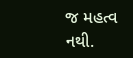જ મહત્વ નથી.